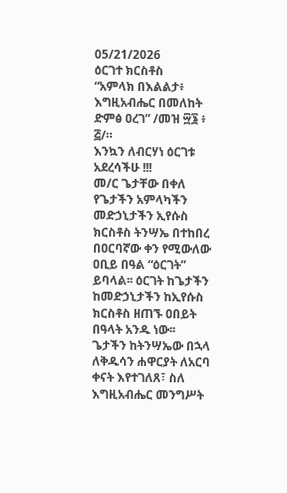05/21/2026
ዕርገተ ክርስቶስ
“አምላክ በእልልታ፥ እግዚአብሔር በመለከት ድምፅ ዐረገ” /መዝ ፵፮ ፥ ፭/።
እንኳን ለብርሃነ ዕርገቱ አደረሳችሁ !!!
መ/ር ጌታቸው በቀለ
የጌታችን አምላካችን መድኃኒታችን ኢየሱስ ክርስቶስ ትንሣኤ በተከበረ በዐርባኛው ቀን የሚውለው ዐቢይ በዓል “ዕርገት” ይባላል፡፡ ዕርገት ከጌታችን ከመድኃኒታችን ከኢየሱስ ክርስቶስ ዘጠኙ ዐበይት በዓላት አንዱ ነው፡፡
ጌታችን ከትንሣኤው በኋላ ለቅዱሳን ሐዋርያት ለአርባ ቀናት እየተገለጸ፣ ስለ እግዚአብሔር መንግሥት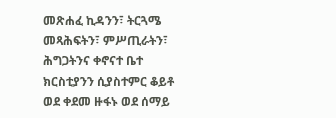መጽሐፈ ኪዳንን፣ ትርጓሜ መጻሕፍትን፣ ምሥጢራትን፣ ሕግጋትንና ቀኖናተ ቤተ ክርስቲያንን ሲያስተምር ቆይቶ ወደ ቀደመ ዙፋኑ ወደ ሰማይ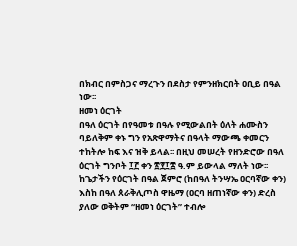በክብር በምስጋና ማረጉን በደስታ የምንዘክርበት ዐቢይ በዓል ነው፡፡
ዘመነ ዕርገት
በዓለ ዕርገት በየዓመቱ በዓሉ የሚውልበት ዕለት ሐሙስን ባይለቅም ቀኑ ግን የአጽዋማትና በዓላት ማውጫ ቀመርን ተከትሎ ከፍ እና ዝቅ ይላል፡፡ በዚህ መሠረት የዘንድሮው በዓለ ዕርገት ግንቦት ፲፫ ቀን ፳፻፲፰ ዓ.ም ይውላል ማለት ነው፡፡ ከጌታችን የዕርገት በዓል ጀምሮ (ከበዓለ ትንሣኤ ዐርባኛው ቀን) እስከ በዓለ ጰራቅሊጦስ ዋዜማ (ዐርባ ዘጠነኛው ቀን) ድረስ ያለው ወቅትም “ዘመነ ዕርገት” ተብሎ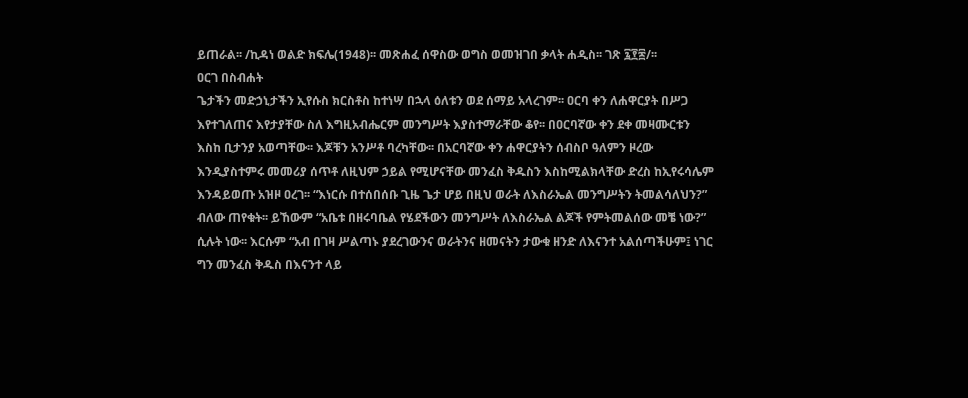ይጠራል፡፡ /ኪዳነ ወልድ ክፍሌ(1948)፡፡ መጽሐፈ ሰዋስው ወግስ ወመዝገበ ቃላት ሐዲስ፡፡ ገጽ ፯፻፷/፡፡
ዐርገ በስብሐት
ጌታችን መድኃኒታችን ኢየሱስ ክርስቶስ ከተነሣ በኋላ ዕለቱን ወደ ሰማይ አላረገም፡፡ ዐርባ ቀን ለሐዋርያት በሥጋ እየተገለጠና እየታያቸው ስለ እግዚአብሔርም መንግሥት እያስተማራቸው ቆየ፡፡ በዐርባኛው ቀን ደቀ መዛሙርቱን እስከ ቢታንያ አወጣቸው፡፡ እጆቹን አንሥቶ ባረካቸው፡፡ በአርባኛው ቀን ሐዋርያትን ሰብስቦ ዓለምን ዞረው እንዲያስተምሩ መመሪያ ሰጥቶ ለዚህም ኃይል የሚሆናቸው መንፈስ ቅዱስን እስከሚልክላቸው ድረስ ከኢየሩሳሌም እንዳይወጡ አዝዞ ዐረገ፡፡ “እነርሱ በተሰበሰቡ ጊዜ ጌታ ሆይ በዚህ ወራት ለእስራኤል መንግሥትን ትመልሳለህን?” ብለው ጠየቁት፡፡ ይኸውም “አቤቱ በዘሩባቤል የሄደችውን መንግሥት ለእስራኤል ልጆች የምትመልሰው መቼ ነው?” ሲሉት ነው፡፡ እርሱም “አብ በገዛ ሥልጣኑ ያደረገውንና ወራትንና ዘመናትን ታውቁ ዘንድ ለእናንተ አልሰጣችሁም፤ ነገር ግን መንፈስ ቅዱስ በእናንተ ላይ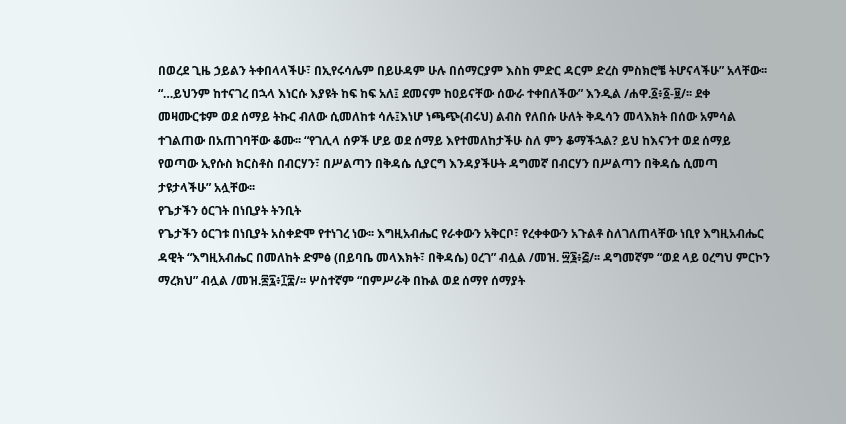በወረደ ጊዜ ኃይልን ትቀበላላችሁ፣ በኢየሩሳሌም በይሁዳም ሁሉ በሰማርያም እስከ ምድር ዳርም ድረስ ምስክሮቼ ትሆናላችሁ” አላቸው፡፡ “…ይህንም ከተናገረ በኋላ እነርሱ እያዩት ከፍ ከፍ አለ፤ ደመናም ከዐይናቸው ሰውራ ተቀበለችው” እንዲል /ሐዋ.፩፥፩-፱/፡፡ ደቀ መዛሙርቱም ወደ ሰማይ ትኩር ብለው ሲመለከቱ ሳሉ፤እነሆ ነጫጭ(ብሩህ) ልብስ የለበሱ ሁለት ቅዱሳን መላእክት በሰው አምሳል ተገልጠው በአጠገባቸው ቆሙ፡፡ “የገሊላ ሰዎች ሆይ ወደ ሰማይ እየተመለከታችሁ ስለ ምን ቆማችኋል? ይህ ከእናንተ ወደ ሰማይ የወጣው ኢየሱስ ክርስቶስ በብርሃን፣ በሥልጣን በቅዳሴ ሲያርግ እንዳያችሁት ዳግመኛ በብርሃን በሥልጣን በቅዳሴ ሲመጣ ታዩታላችሁ” አሏቸው፡፡
የጌታችን ዕርገት በነቢያት ትንቢት
የጌታችን ዕርገቱ በነቢያት አስቀድሞ የተነገረ ነው፡፡ እግዚአብሔር የራቀውን አቅርቦ፣ የረቀቀውን አጉልቶ ስለገለጠላቸው ነቢየ እግዚአብሔር ዳዊት “እግዚአብሔር በመለከት ድምፅ (በይባቤ መላእክት፣ በቅዳሴ) ዐረገ” ብሏል /መዝ. ፵፮፥፭/፡፡ ዳግመኛም “ወደ ላይ ዐረግህ ምርኮን ማረክህ” ብሏል /መዝ.፷፯፥፲፰/፡፡ ሦስተኛም “በምሥራቅ በኩል ወደ ሰማየ ሰማያት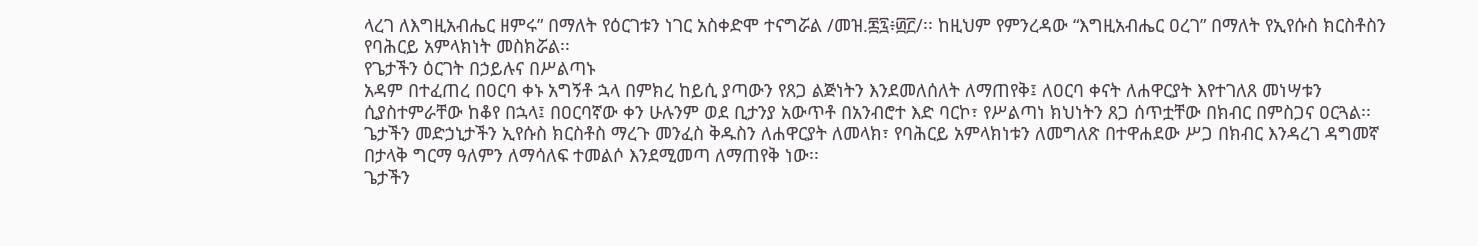ላረገ ለእግዚአብሔር ዘምሩ” በማለት የዕርገቱን ነገር አስቀድሞ ተናግሯል /መዝ.፷፯፥፴፫/፡፡ ከዚህም የምንረዳው “እግዚአብሔር ዐረገ” በማለት የኢየሱስ ክርስቶስን የባሕርይ አምላክነት መስክሯል፡፡
የጌታችን ዕርገት በኃይሉና በሥልጣኑ
አዳም በተፈጠረ በዐርባ ቀኑ አግኝቶ ኋላ በምክረ ከይሲ ያጣውን የጸጋ ልጅነትን እንደመለሰለት ለማጠየቅ፤ ለዐርባ ቀናት ለሐዋርያት እየተገለጸ መነሣቱን ሲያስተምራቸው ከቆየ በኋላ፤ በዐርባኛው ቀን ሁሉንም ወደ ቢታንያ አውጥቶ በአንብሮተ እድ ባርኮ፣ የሥልጣነ ክህነትን ጸጋ ሰጥቷቸው በክብር በምስጋና ዐርጓል፡፡ ጌታችን መድኃኒታችን ኢየሱስ ክርስቶስ ማረጉ መንፈስ ቅዱስን ለሐዋርያት ለመላክ፣ የባሕርይ አምላክነቱን ለመግለጽ በተዋሐደው ሥጋ በክብር እንዳረገ ዳግመኛ በታላቅ ግርማ ዓለምን ለማሳለፍ ተመልሶ እንደሚመጣ ለማጠየቅ ነው፡፡
ጌታችን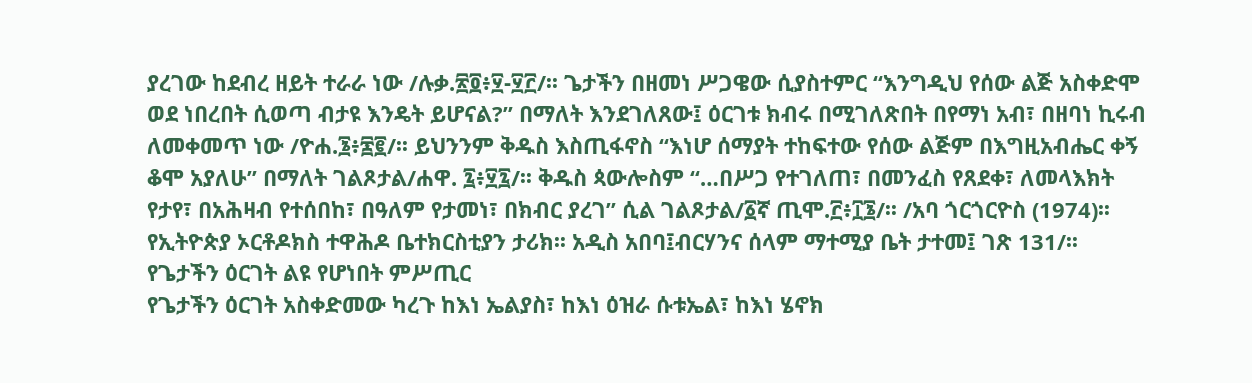ያረገው ከደብረ ዘይት ተራራ ነው /ሉቃ.፳፬፥፶-፶፫/፡፡ ጌታችን በዘመነ ሥጋዌው ሲያስተምር “እንግዲህ የሰው ልጅ አስቀድሞ ወደ ነበረበት ሲወጣ ብታዩ እንዴት ይሆናል?” በማለት እንደገለጸው፤ ዕርገቱ ክብሩ በሚገለጽበት በየማነ አብ፣ በዘባነ ኪሩብ ለመቀመጥ ነው /ዮሐ.፮፥፷፪/፡፡ ይህንንም ቅዱስ እስጢፋኖስ “እነሆ ሰማያት ተከፍተው የሰው ልጅም በእግዚአብሔር ቀኝ ቆሞ አያለሁ” በማለት ገልጾታል/ሐዋ. ፯፥፶፯/፡፡ ቅዱስ ጳውሎስም “…በሥጋ የተገለጠ፣ በመንፈስ የጸደቀ፣ ለመላእክት የታየ፣ በአሕዛብ የተሰበከ፣ በዓለም የታመነ፣ በክብር ያረገ” ሲል ገልጾታል/፩ኛ ጢሞ.፫፥፲፮/፡፡ /አባ ጎርጎርዮስ (1974)፡፡ የኢትዮጵያ ኦርቶዶክስ ተዋሕዶ ቤተክርስቲያን ታሪክ፡፡ አዲስ አበባ፤ብርሃንና ሰላም ማተሚያ ቤት ታተመ፤ ገጽ 131/፡፡
የጌታችን ዕርገት ልዩ የሆነበት ምሥጢር
የጌታችን ዕርገት አስቀድመው ካረጉ ከእነ ኤልያስ፣ ከእነ ዕዝራ ሱቱኤል፣ ከእነ ሄኖክ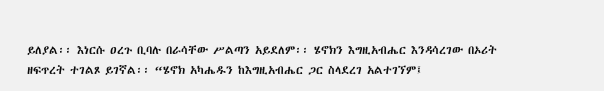ይለያል፡፡ እነርሱ ዐረጉ ቢባሉ በራሳቸው ሥልጣን አይደለም፡፡ ሄኖክን እግዚአብሔር እንዳሳረገው በኦሪት ዘፍጥረት ተገልጾ ይገኛል፡፡ “ሄኖክ አካሔዱን ከእግዚአብሔር ጋር ስላደረገ አልተገኘም፤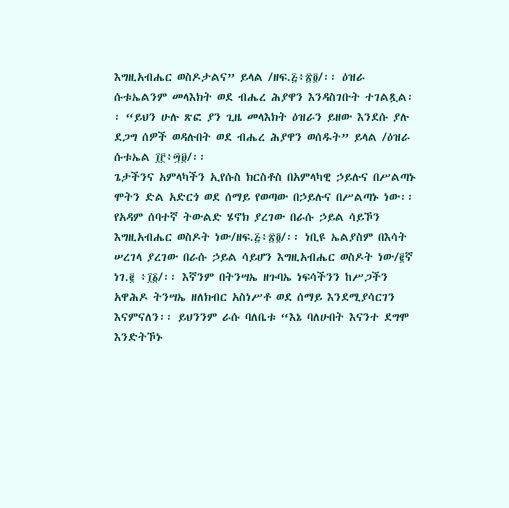እግዚአብሔር ወስዶታልና” ይላል /ዘፍ.፭፥፳፬/፡፡ ዕዝራ ሱቱኤልንም መላእክት ወደ ብሔረ ሕያዋን እንዳስገቡት ተገልጿል፡፡ “ይህን ሁሉ ጽፎ ያን ጊዜ መላእክት ዕዝራን ይዘው እንደሱ ያሉ ደጋግ ሰዎች ወዳሉበት ወደ ብሔረ ሕያዋን ወሰዱት” ይላል /ዕዝራ ሱቱኤል ፲፫፥፵፱/፡፡
ጌታችንና አምላካችን ኢየሱስ ክርስቶስ በአምላካዊ ኃይሉና በሥልጣኑ ሞትን ድል አድርጎ ወደ ሰማይ የወጣው በኃይሉና በሥልጣኑ ነው፡፡ የአዳም ሰባተኛ ትውልድ ሄኖክ ያረገው በራሱ ኃይል ሳይኾን እግዚአብሔር ወስዶት ነው/ዘፍ.፭፥፳፬/፡፡ ነቢዩ ኤልያስም በእሳት ሠረገላ ያረገው በራሱ ኃይል ሳይሆን እግዚአብሔር ወስዶት ነው/፪ኛ ነገ.፪ ፥፲፩/፡፡ እኛንም በትንሣኤ ዘጉባኤ ነፍሳችንን ከሥጋችን አዋሕዶ ትንሣኤ ዘለክብር አስነሥቶ ወደ ሰማይ እንደሚያሳርገን እናምናለን፡፡ ይህንንም ራሱ ባለቤቱ “እኔ ባለሁበት እናንተ ደግሞ እንድትኾኑ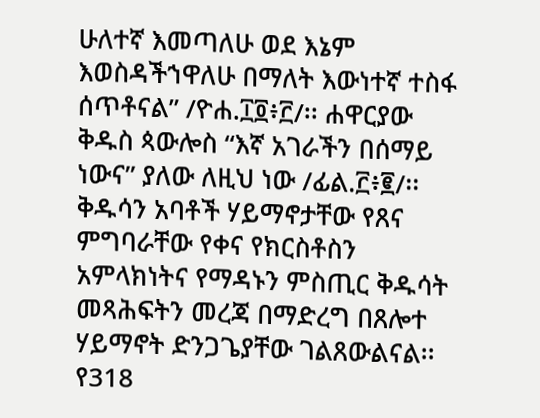ሁለተኛ እመጣለሁ ወደ እኔም እወስዳችኀዋለሁ በማለት እውነተኛ ተስፋ ሰጥቶናል” /ዮሐ.፲፬፥፫/፡፡ ሐዋርያው ቅዱስ ጳውሎስ “እኛ አገራችን በሰማይ ነውና” ያለው ለዚህ ነው /ፊል.፫፥፪/፡፡
ቅዱሳን አባቶች ሃይማኖታቸው የጸና ምግባራቸው የቀና የክርስቶስን አምላክነትና የማዳኑን ምስጢር ቅዱሳት መጻሕፍትን መረጃ በማድረግ በጸሎተ ሃይማኖት ድንጋጌያቸው ገልጸውልናል፡፡ የ318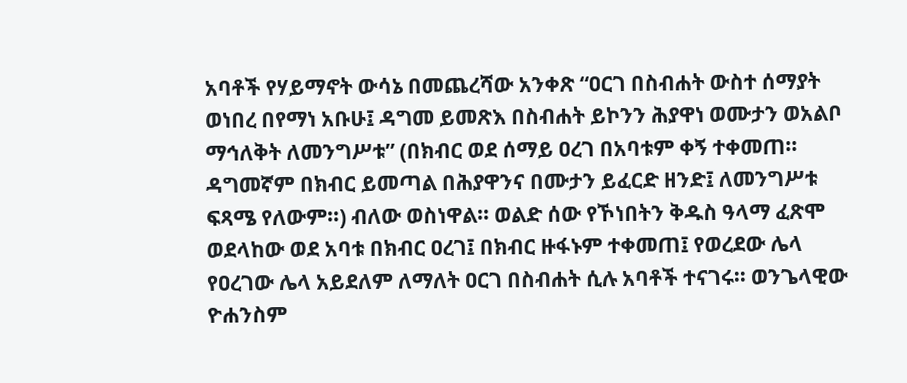አባቶች የሃይማኖት ውሳኔ በመጨረሻው አንቀጽ “ዐርገ በስብሐት ውስተ ሰማያት ወነበረ በየማነ አቡሁ፤ ዳግመ ይመጽእ በስብሐት ይኮንን ሕያዋነ ወሙታን ወአልቦ ማኅለቅት ለመንግሥቱ” (በክብር ወደ ሰማይ ዐረገ በአባቱም ቀኝ ተቀመጠ፡፡ ዳግመኛም በክብር ይመጣል በሕያዋንና በሙታን ይፈርድ ዘንድ፤ ለመንግሥቱ ፍጻሜ የለውም፡፡) ብለው ወስነዋል፡፡ ወልድ ሰው የኾነበትን ቅዱስ ዓላማ ፈጽሞ ወደላከው ወደ አባቱ በክብር ዐረገ፤ በክብር ዙፋኑም ተቀመጠ፤ የወረደው ሌላ የዐረገው ሌላ አይደለም ለማለት ዐርገ በስብሐት ሲሉ አባቶች ተናገሩ፡፡ ወንጌላዊው ዮሐንስም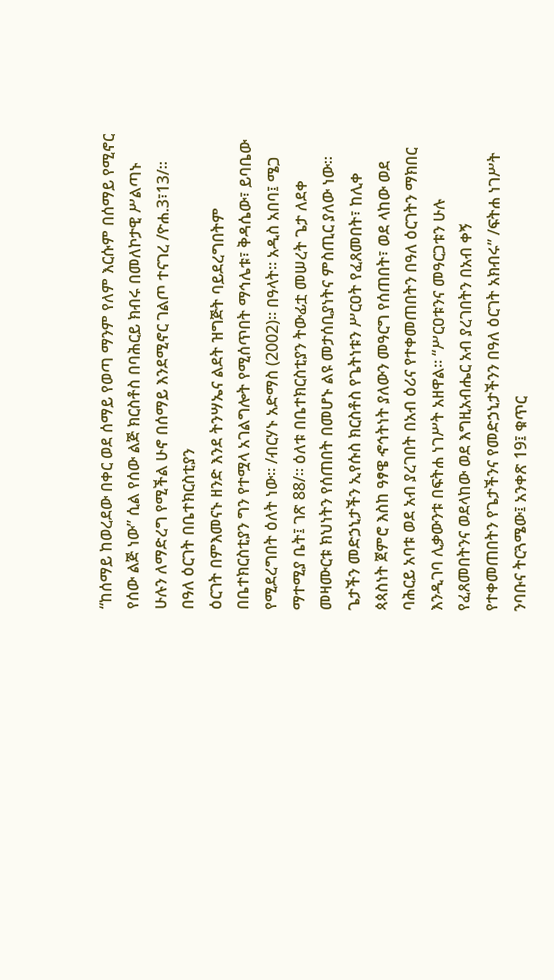“ከሰማይ ከወረደው በቀር ወደ ሰማይ የወጣ ማንም የለም እርሱም በሰማይ የሚኖር የሰው ልጅ ነው” ሲል የሰው ልጅ ክርስቶስ በባሕርይ ክብሩ በመለኮታዊ ሥልጣኑ ሁሉን ለማድረግ የሚችል ሁኖ በሰማይ እንደሚኖር ገልጦ ተናገረ /ዮሐ.3፣13/፡፡
በዓለ ዕርገት በቤተክርስቲያን
ዕርገት በምእመናኑ ዘንድ እንደ ትንሣኤና ልደት ዝግጅት ባይደረግበትም በቤተክርስቲያን ግን የተሟላ አገልግሎት የሚሰጥበት ማኅሌቱ፣ ቅዳሴው፣ ይባቤው የሚደረግበት ዕለት ነው፡፡ /ብርሃኑ አድማስ (2002)፡፡ በዓላት፡፡ አዲስ አበባ፤ ሜጋ ማተሚያ ቤት፤ ገጽ 88/፡፡ ዕለቱ በቤተክርስቲያን ትውፊቷ መሠረት ጌታ ለደቀ መዛሙርቱ ክህነትን የሰጠበት በመሆኑ ልዩ መታሰቢያነትና ምስጢር ያለው ነው፡፡ ጌታችን መድኃኒታችን ኢየሱስ ክርስቶስ የጌትነቱን ሥርዐት የፈጸመበት፣ ከሊቀ ጳጳስነት ጀምሮ እስከ ዓፃዌ ኆኅትነት ያለውን መዓርግ የሰጠበት፣ ወደ ላከው ወደ ባሕርይ አባቱ ወደ አብ ያረገበት በአብ ዕሪና የተቀመጠበትን በዓለ ዕርገትን ማክበር እንዲገባ ሊቃውንቱ በፍትሐ ነገሥት አዘዋል፡፡ “ሥርዐቱንና መዓርጋቱን ሁሉ የፈጸመበትንና ወደላከው ወደ እግዚአብሔር አብ ያረገበትን በአብ ቀኝ የተቀመጠበትን የጌታችንና የመድኃኒታችንን በዓለ ዕርገት አክብሩ” /ፍትሐ ነገሥት ንባቡና ትርጓሜው፤ አንቀጽ 19፤ ቁጥር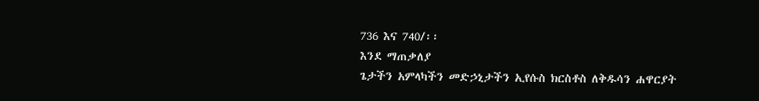736 እና 740/፡፡
እንደ ማጠቃለያ
ጌታችን አምላካችን መድኃኒታችን ኢየሱስ ክርስቶስ ለቅዱሳን ሐዋርያት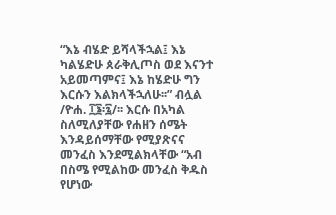“እኔ ብሄድ ይሻላችኋል፤ እኔ ካልሄድሁ ጰራቅሊጦስ ወደ እናንተ አይመጣምና፤ እኔ ከሄድሁ ግን እርሱን እልክላችኋለሁ፡፡” ብሏል /ዮሐ. ፲፮፡፯/፡፡ እርሱ በአካል ስለሚለያቸው የሐዘን ሰሜት እንዳይሰማቸው የሚያጽናና መንፈስ እንደሚልክላቸው “አብ በስሜ የሚልከው መንፈስ ቅዱስ የሆነው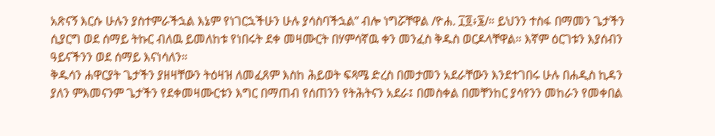አጽናኝ እርሱ ሁሉን ያስተምራችኋል እኔም የነገርኋችሁን ሁሉ ያሳስባችኋል” ብሎ ነግሯቸዋል /ዮሐ. ፲፬፥፮/። ይህንን ተስፋ በማመን ጌታችን ሲያርግ ወደ ሰማይ ትኩር ብለዉ ይመለከቱ የነበሩት ደቀ መዛሙርት በሃምሳኛዉ ቀን መንፈስ ቅዱስ ወርዶላቸዋል። እኛም ዕርገቱን እያሰብን ዓይናችንን ወደ ሰማይ እናነሳለን።
ቅዱሳን ሐዋርያት ጌታችን ያዘዛቸውን ትዕዛዝ ለመፈጸም እስከ ሕይወት ፍጻሜ ድረስ በመታመን አደራቸውን እንደተገበሩ ሁሉ በሐዲስ ኪዳን ያለን ምእመናንም ጌታችን የደቀመዛሙርቱን እግር በማጠብ የሰጠንን የትሕትናን አደራ፤ በመስቀል በመቸንከር ያሳየንን መከራን የመቀበል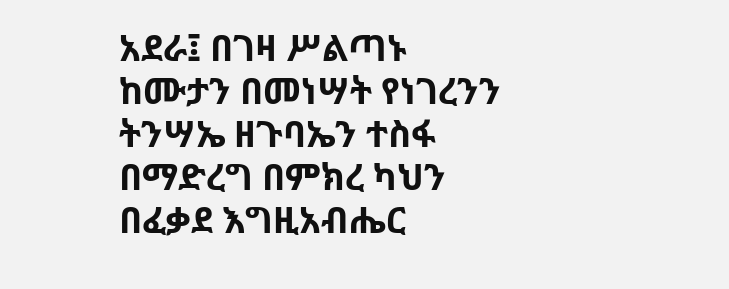አደራ፤ በገዛ ሥልጣኑ ከሙታን በመነሣት የነገረንን ትንሣኤ ዘጉባኤን ተስፋ በማድረግ በምክረ ካህን በፈቃደ እግዚአብሔር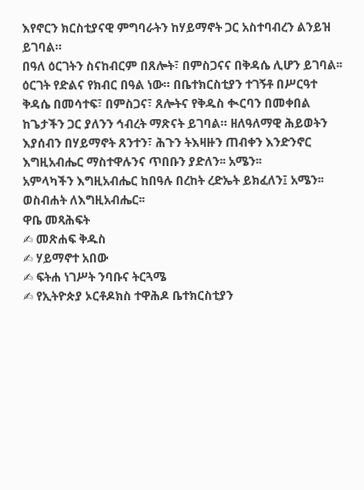እየኖርን ክርስቲያናዊ ምግባራትን ከሃይማኖት ጋር አስተባብረን ልንይዝ ይገባል።
በዓለ ዕርገትን ስናከብርም በጸሎት፣ በምስጋናና በቅዳሴ ሊሆን ይገባል፡፡ ዕርገት የድልና የክብር በዓል ነው። በቤተክርስቲያን ተገኝቶ በሥርዓተ ቅዳሴ በመሳተፍ፣ በምስጋና፣ ጸሎትና የቅዱስ ቊርባን በመቀበል ከጌታችን ጋር ያለንን ኅብረት ማጽናት ይገባል። ዘለዓለማዊ ሕይወትን እያሰብን በሃይማኖት ጸንተን፣ ሕጉን ትእዛዙን ጠብቀን እንድንኖር እግዚአብሔር ማስተዋሉንና ጥበቡን ያድለን፡፡ አሜን፡፡
አምላካችን እግዚአብሔር ከበዓሉ በረከት ረድኤት ይክፈለን፤ አሜን፡፡
ወስብሐት ለእግዚአብሔር፡፡
ዋቤ መጻሕፍት
✍ መጽሐፍ ቅዱስ
✍ ሃይማኖተ አበው
✍ ፍትሐ ነገሥት ንባቡና ትርጓሜ
✍ የኢትዮጵያ ኦርቶዶክስ ተዋሕዶ ቤተክርስቲያን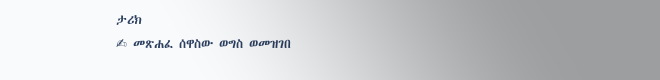ታሪክ
✍ መጽሐፈ ሰዋስው ወግስ ወመዝገበ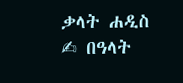ቃላት ሐዲስ
✍ በዓላት